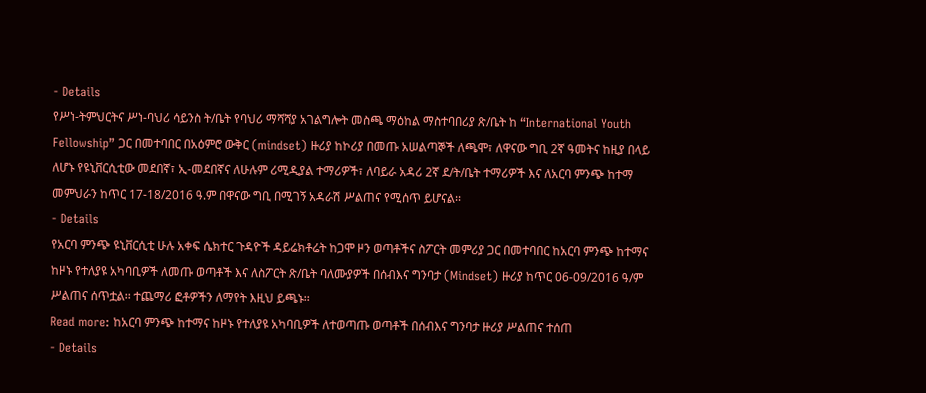- Details
የሥነ-ትምህርትና ሥነ-ባህሪ ሳይንስ ት/ቤት የባህሪ ማሻሻያ አገልግሎት መስጫ ማዕከል ማስተባበሪያ ጽ/ቤት ከ “International Youth Fellowship” ጋር በመተባበር በአዕምሮ ውቅር (mindset) ዙሪያ ከኮሪያ በመጡ አሠልጣኞች ለጫሞ፣ ለዋናው ግቢ 2ኛ ዓመትና ከዚያ በላይ ለሆኑ የዩኒቨርሲቲው መደበኛ፣ ኢ-መደበኛና ለሁሉም ሪሚዲያል ተማሪዎች፣ ለባይራ አዳሪ 2ኛ ደ/ት/ቤት ተማሪዎች እና ለአርባ ምንጭ ከተማ መምህራን ከጥር 17-18/2016 ዓ.ም በዋናው ግቢ በሚገኝ አዳራሽ ሥልጠና የሚሰጥ ይሆናል፡፡
- Details
የአርባ ምንጭ ዩኒቨርሲቲ ሁሉ አቀፍ ሴክተር ጉዳዮች ዳይሬክቶሬት ከጋሞ ዞን ወጣቶችና ስፖርት መምሪያ ጋር በመተባበር ከአርባ ምንጭ ከተማና ከዞኑ የተለያዩ አካባቢዎች ለመጡ ወጣቶች እና ለስፖርት ጽ/ቤት ባለሙያዎች በሰብእና ግንባታ (Mindset) ዙሪያ ከጥር 06-09/2016 ዓ/ም ሥልጠና ሰጥቷል፡፡ ተጨማሪ ፎቶዎችን ለማየት እዚህ ይጫኑ፡፡
Read more: ከአርባ ምንጭ ከተማና ከዞኑ የተለያዩ አካባቢዎች ለተወጣጡ ወጣቶች በሰብእና ግንባታ ዙሪያ ሥልጠና ተሰጠ
- Details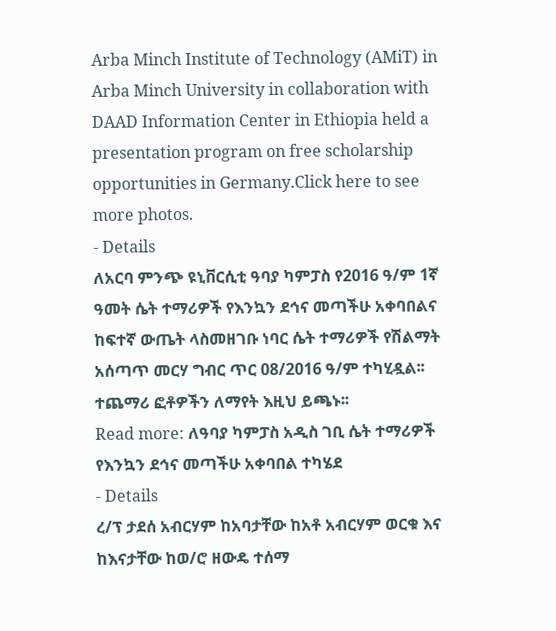Arba Minch Institute of Technology (AMiT) in Arba Minch University in collaboration with DAAD Information Center in Ethiopia held a presentation program on free scholarship opportunities in Germany.Click here to see more photos.
- Details
ለአርባ ምንጭ ዩኒቨርሲቲ ዓባያ ካምፓስ የ2016 ዓ/ም 1ኛ ዓመት ሴት ተማሪዎች የእንኳን ደኅና መጣችሁ አቀባበልና ከፍተኛ ውጤት ላስመዘገቡ ነባር ሴት ተማሪዎች የሽልማት አሰጣጥ መርሃ ግብር ጥር 08/2016 ዓ/ም ተካሂዷል፡፡
ተጨማሪ ፎቶዎችን ለማየት እዚህ ይጫኑ፡፡
Read more: ለዓባያ ካምፓስ አዲስ ገቢ ሴት ተማሪዎች የእንኳን ደኅና መጣችሁ አቀባበል ተካሄደ
- Details
ረ/ፕ ታደሰ አብርሃም ከአባታቸው ከአቶ አብርሃም ወርቁ እና ከእናታቸው ከወ/ሮ ዘውዴ ተሰማ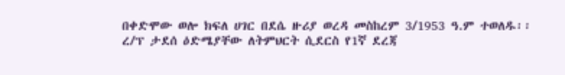በቀድሞው ወሎ ክፍለ ሀገር በደሴ ዙሪያ ወረዳ መስከረም 3/1953 ዓ.ም ተወለዱ፡፡ ረ/ፕ ታደሰ ዕድሜያቸው ለትምህርት ሲደርስ የ1ኛ ደረጃ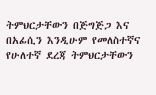ትምህርታቸውን በጅግጅጋ እና በአፊሲን እንዲሁም የመለስተኛና የሁለተኛ ደረጃ ትምህርታቸውን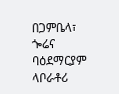በጋምቤላ፣ ጐሬና ባዕደማርያም ላቦራቶሪ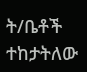ት/ቤቶች ተከታትለው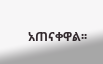አጠናቀዋል፡፡